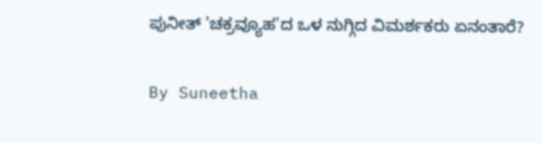ಪುನೀತ್ 'ಚಕ್ರವ್ಯೂಹ'ದ ಒಳ ನುಗ್ಗಿದ ವಿಮರ್ಶಕರು ಏನಂತಾರೆ?

By Suneetha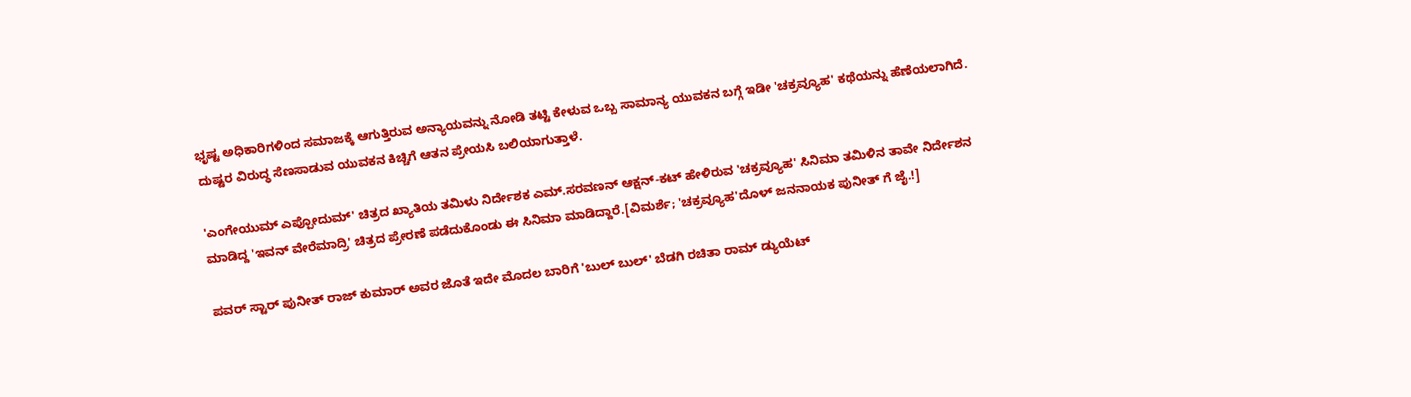ಭೃಷ್ಟ ಅಧಿಕಾರಿಗಳಿಂದ ಸಮಾಜಕ್ಕೆ ಆಗುತ್ತಿರುವ ಅನ್ಯಾಯವನ್ನು ನೋಡಿ ತಟ್ಟಿ ಕೇಳುವ ಒಬ್ಬ ಸಾಮಾನ್ಯ ಯುವಕನ ಬಗ್ಗೆ ಇಡೀ 'ಚಕ್ರವ್ಯೂಹ' ಕಥೆಯನ್ನು ಹೆಣೆಯಲಾಗಿದೆ. ದುಷ್ಟರ ವಿರುದ್ಧ ಸೆಣಸಾಡುವ ಯುವಕನ ಕಿಚ್ಚಿಗೆ ಆತನ ಪ್ರೇಯಸಿ ಬಲಿಯಾಗುತ್ತಾಳೆ.

'ಎಂಗೇಯುಮ್ ಎಪ್ಪೋದುಮ್' ಚಿತ್ರದ ಖ್ಯಾತಿಯ ತಮಿಳು ನಿರ್ದೇಶಕ ಎಮ್.ಸರವಣನ್ ಆಕ್ಷನ್-ಕಟ್ ಹೇಳಿರುವ 'ಚಕ್ರವ್ಯೂಹ' ಸಿನಿಮಾ ತಮಿಳಿನ ತಾವೇ ನಿರ್ದೇಶನ ಮಾಡಿದ್ದ 'ಇವನ್ ವೇರೆಮಾದ್ರಿ' ಚಿತ್ರದ ಪ್ರೇರಣೆ ಪಡೆದುಕೊಂಡು ಈ ಸಿನಿಮಾ ಮಾಡಿದ್ದಾರೆ.[ವಿಮರ್ಶೆ; 'ಚಕ್ರವ್ಯೂಹ'ದೊಳ್ ಜನನಾಯಕ ಪುನೀತ್ ಗೆ ಜೈ.!]

ಪವರ್ ಸ್ಟಾರ್ ಪುನೀತ್ ರಾಜ್ ಕುಮಾರ್ ಅವರ ಜೊತೆ ಇದೇ ಮೊದಲ ಬಾರಿಗೆ 'ಬುಲ್ ಬುಲ್' ಬೆಡಗಿ ರಚಿತಾ ರಾಮ್ ಡ್ಯುಯೆಟ್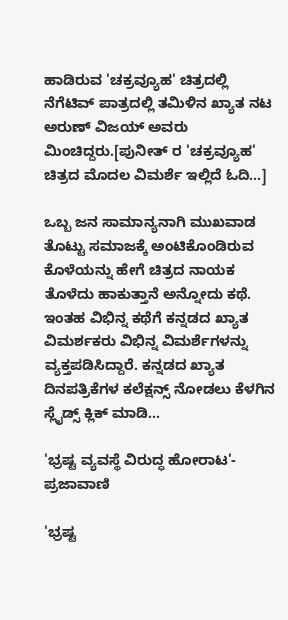ಹಾಡಿರುವ 'ಚಕ್ರವ್ಯೂಹ' ಚಿತ್ರದಲ್ಲಿ ನೆಗೆಟಿವ್ ಪಾತ್ರದಲ್ಲಿ ತಮಿಳಿನ ಖ್ಯಾತ ನಟ ಅರುಣ್ ವಿಜಯ್ ಅವರು ಮಿಂಚಿದ್ದರು.[ಪುನೀತ್ ರ 'ಚಕ್ರವ್ಯೂಹ' ಚಿತ್ರದ ಮೊದಲ ವಿಮರ್ಶೆ ಇಲ್ಲಿದೆ ಓದಿ...]

ಒಬ್ಬ ಜನ ಸಾಮಾನ್ಯನಾಗಿ ಮುಖವಾಡ ತೊಟ್ಟು ಸಮಾಜಕ್ಕೆ ಅಂಟಿಕೊಂಡಿರುವ ಕೊಳೆಯನ್ನು ಹೇಗೆ ಚಿತ್ರದ ನಾಯಕ ತೊಳೆದು ಹಾಕುತ್ತಾನೆ ಅನ್ನೋದು ಕಥೆ. ಇಂತಹ ವಿಭಿನ್ನ ಕಥೆಗೆ ಕನ್ನಡದ ಖ್ಯಾತ ವಿಮರ್ಶಕರು ವಿಭಿನ್ನ ವಿಮರ್ಶೆಗಳನ್ನು ವ್ಯಕ್ತಪಡಿಸಿದ್ದಾರೆ. ಕನ್ನಡದ ಖ್ಯಾತ ದಿನಪತ್ರಿಕೆಗಳ ಕಲೆಕ್ಷನ್ಸ್ ನೋಡಲು ಕೆಳಗಿನ ಸ್ಲೈಡ್ಸ್ ಕ್ಲಿಕ್ ಮಾಡಿ...

'ಭ್ರಷ್ಟ ವ್ಯವಸ್ಥೆ ವಿರುದ್ಧ ಹೋರಾಟ'- ಪ್ರಜಾವಾಣಿ

'ಭ್ರಷ್ಟ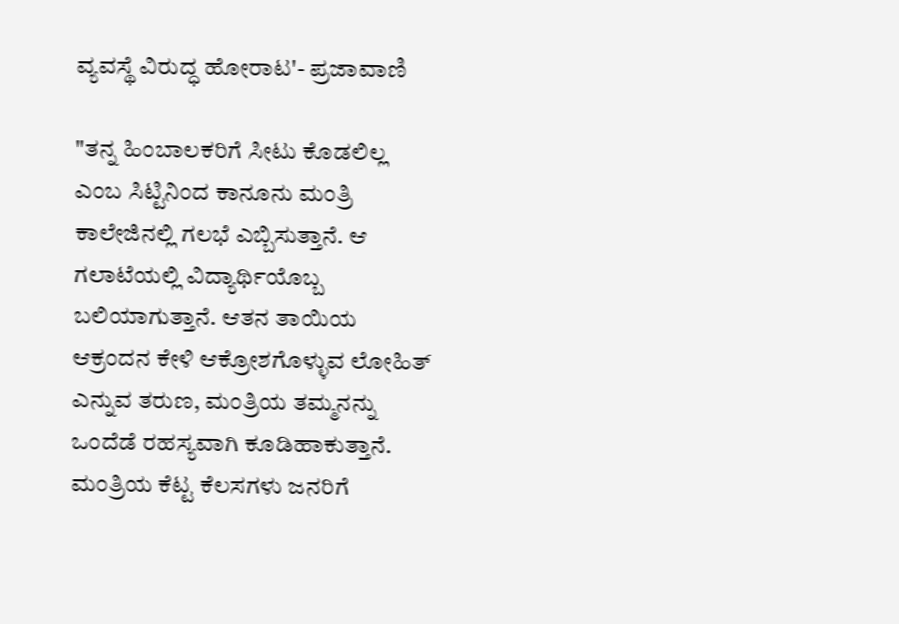ವ್ಯವಸ್ಥೆ ವಿರುದ್ಧ ಹೋರಾಟ'- ಪ್ರಜಾವಾಣಿ

"ತನ್ನ ಹಿಂಬಾಲಕರಿಗೆ ಸೀಟು ಕೊಡಲಿಲ್ಲ ಎಂಬ ಸಿಟ್ಟಿನಿಂದ ಕಾನೂನು ಮಂತ್ರಿ ಕಾಲೇಜಿನಲ್ಲಿ ಗಲಭೆ ಎಬ್ಬಿಸುತ್ತಾನೆ. ಆ ಗಲಾಟೆಯಲ್ಲಿ ವಿದ್ಯಾರ್ಥಿಯೊಬ್ಬ ಬಲಿಯಾಗುತ್ತಾನೆ. ಆತನ ತಾಯಿಯ ಆಕ್ರಂದನ ಕೇಳಿ ಆಕ್ರೋಶಗೊಳ್ಳುವ ಲೋಹಿತ್ ಎನ್ನುವ ತರುಣ, ಮಂತ್ರಿಯ ತಮ್ಮನನ್ನು ಒಂದೆಡೆ ರಹಸ್ಯವಾಗಿ ಕೂಡಿಹಾಕುತ್ತಾನೆ. ಮಂತ್ರಿಯ ಕೆಟ್ಟ ಕೆಲಸಗಳು ಜನರಿಗೆ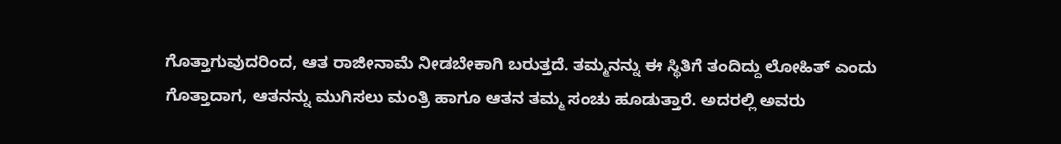ಗೊತ್ತಾಗುವುದರಿಂದ, ಆತ ರಾಜೀನಾಮೆ ನೀಡಬೇಕಾಗಿ ಬರುತ್ತದೆ. ತಮ್ಮನನ್ನು ಈ ಸ್ಥಿತಿಗೆ ತಂದಿದ್ದು ಲೋಹಿತ್ ಎಂದು ಗೊತ್ತಾದಾಗ, ಆತನನ್ನು ಮುಗಿಸಲು ಮಂತ್ರಿ ಹಾಗೂ ಆತನ ತಮ್ಮ ಸಂಚು ಹೂಡುತ್ತಾರೆ. ಅದರಲ್ಲಿ ಅವರು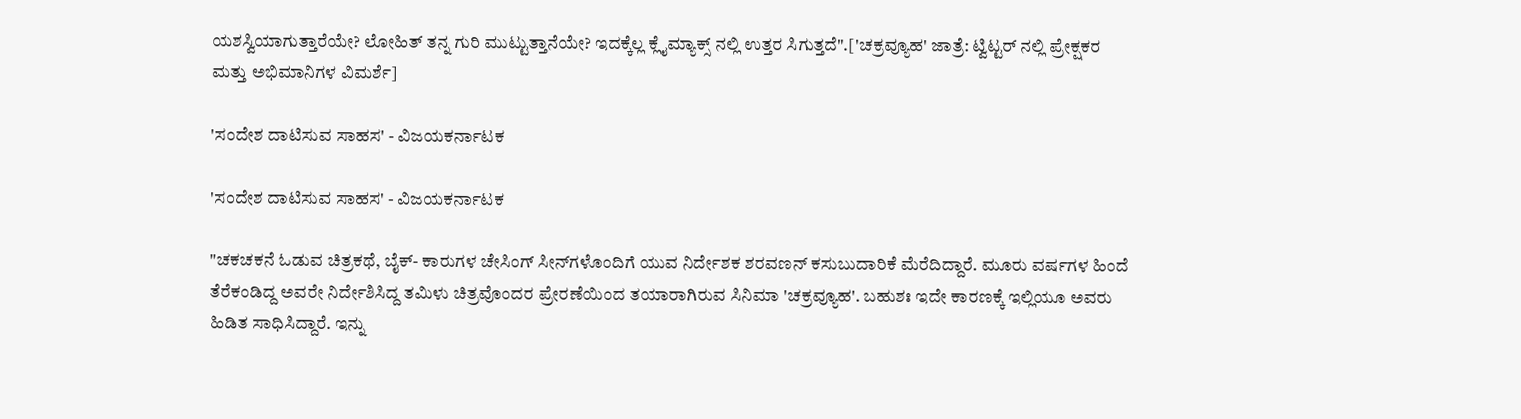ಯಶಸ್ವಿಯಾಗುತ್ತಾರೆಯೇ? ಲೋಹಿತ್ ತನ್ನ ಗುರಿ ಮುಟ್ಟುತ್ತಾನೆಯೇ? ಇದಕ್ಕೆಲ್ಲ ಕ್ಲೈಮ್ಯಾಕ್ಸ್ ನಲ್ಲಿ ಉತ್ತರ ಸಿಗುತ್ತದೆ".['ಚಕ್ರವ್ಯೂಹ' ಜಾತ್ರೆ: ಟ್ವಿಟ್ಟರ್ ನಲ್ಲಿ ಪ್ರೇಕ್ಷಕರ ಮತ್ತು ಅಭಿಮಾನಿಗಳ ವಿಮರ್ಶೆ]

'ಸಂದೇಶ ದಾಟಿಸುವ ಸಾಹಸ' - ವಿಜಯಕರ್ನಾಟಕ

'ಸಂದೇಶ ದಾಟಿಸುವ ಸಾಹಸ' - ವಿಜಯಕರ್ನಾಟಕ

"ಚಕಚಕನೆ ಓಡುವ ಚಿತ್ರಕಥೆ, ಬೈಕ್- ಕಾರುಗಳ ಚೇಸಿಂಗ್ ಸೀನ್‌ಗಳೊಂದಿಗೆ ಯುವ ನಿರ್ದೇಶಕ ಶರವಣನ್ ಕಸುಬುದಾರಿಕೆ ಮೆರೆದಿದ್ದಾರೆ. ಮೂರು ವರ್ಷಗಳ ಹಿಂದೆ ತೆರೆಕಂಡಿದ್ದ ಅವರೇ ನಿರ್ದೇಶಿಸಿದ್ದ ತಮಿಳು ಚಿತ್ರವೊಂದರ ಪ್ರೇರಣೆಯಿಂದ ತಯಾರಾಗಿರುವ ಸಿನಿಮಾ 'ಚಕ್ರವ್ಯೂಹ'. ಬಹುಶಃ ಇದೇ ಕಾರಣಕ್ಕೆ ಇಲ್ಲಿಯೂ ಅವರು ಹಿಡಿತ ಸಾಧಿಸಿದ್ದಾರೆ. ಇನ್ನು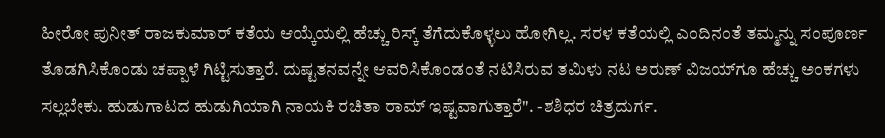ಹೀರೋ ಪುನೀತ್ ರಾಜಕುಮಾರ್ ಕತೆಯ ಆಯ್ಕೆಯಲ್ಲಿ ಹೆಚ್ಚು ರಿಸ್ಕ್ ತೆಗೆದುಕೊಳ್ಳಲು ಹೋಗಿಲ್ಲ. ಸರಳ ಕತೆಯಲ್ಲಿ ಎಂದಿನಂತೆ ತಮ್ಮನ್ನು ಸಂಪೂರ್ಣ ತೊಡಗಿಸಿಕೊಂಡು ಚಪ್ಪಾಳೆ ಗಿಟ್ಟಿಸುತ್ತಾರೆ. ದುಷ್ಟತನವನ್ನೇ ಆವರಿಸಿಕೊಂಡಂತೆ ನಟಿಸಿರುವ ತಮಿಳು ನಟ ಅರುಣ್ ವಿಜಯ್‌ಗೂ ಹೆಚ್ಚು ಅಂಕಗಳು ಸಲ್ಲಬೇಕು. ಹುಡುಗಾಟದ ಹುಡುಗಿಯಾಗಿ ನಾಯಕಿ ರಚಿತಾ ರಾಮ್ ಇಷ್ಟವಾಗುತ್ತಾರೆ". -ಶಶಿಧರ ಚಿತ್ರದುರ್ಗ.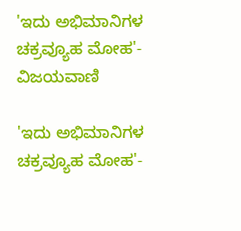'ಇದು ಅಭಿಮಾನಿಗಳ ಚಕ್ರವ್ಯೂಹ ಮೋಹ'- ವಿಜಯವಾಣಿ

'ಇದು ಅಭಿಮಾನಿಗಳ ಚಕ್ರವ್ಯೂಹ ಮೋಹ'-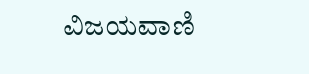ವಿಜಯವಾಣಿ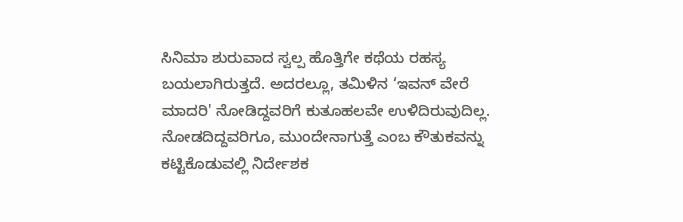ಸಿನಿಮಾ ಶುರುವಾದ ಸ್ವಲ್ಪ ಹೊತ್ತಿಗೇ ಕಥೆಯ ರಹಸ್ಯ ಬಯಲಾಗಿರುತ್ತದೆ. ಅದರಲ್ಲೂ, ತಮಿಳಿನ ‘ಇವನ್ ವೇರೆ ಮಾದರಿ' ನೋಡಿದ್ದವರಿಗೆ ಕುತೂಹಲವೇ ಉಳಿದಿರುವುದಿಲ್ಲ. ನೋಡದಿದ್ದವರಿಗೂ, ಮುಂದೇನಾಗುತ್ತೆ ಎಂಬ ಕೌತುಕವನ್ನು ಕಟ್ಟಿಕೊಡುವಲ್ಲಿ ನಿರ್ದೇಶಕ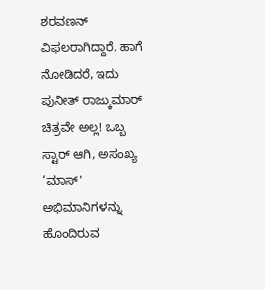ಶರವಣನ್ ವಿಫಲರಾಗಿದ್ದಾರೆ. ಹಾಗೆ ನೋಡಿದರೆ, ಇದು ಪುನೀತ್ ರಾಜ್ಕುಮಾರ್ ಚಿತ್ರವೇ ಅಲ್ಲ! ಒಬ್ಬ ಸ್ಟಾರ್ ಆಗಿ, ಅಸಂಖ್ಯ ‘ಮಾಸ್' ಅಭಿಮಾನಿಗಳನ್ನು ಹೊಂದಿರುವ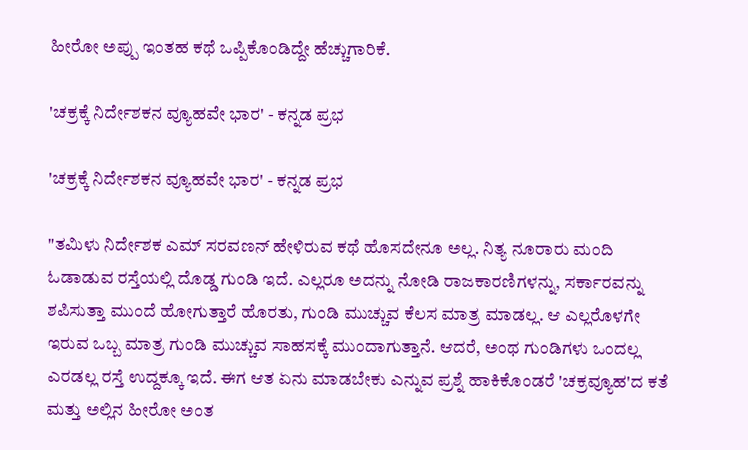ಹೀರೋ ಅಪ್ಪು ಇಂತಹ ಕಥೆ ಒಪ್ಪಿಕೊಂಡಿದ್ದೇ ಹೆಚ್ಚುಗಾರಿಕೆ.

'ಚಕ್ರಕ್ಕೆ ನಿರ್ದೇಶಕನ ವ್ಯೂಹವೇ ಭಾರ' - ಕನ್ನಡ ಪ್ರಭ

'ಚಕ್ರಕ್ಕೆ ನಿರ್ದೇಶಕನ ವ್ಯೂಹವೇ ಭಾರ' - ಕನ್ನಡ ಪ್ರಭ

"ತಮಿಳು ನಿರ್ದೇಶಕ ಎಮ್ ಸರವಣನ್ ಹೇಳಿರುವ ಕಥೆ ಹೊಸದೇನೂ ಅಲ್ಲ. ನಿತ್ಯ ನೂರಾರು ಮಂದಿ ಓಡಾಡುವ ರಸ್ತೆಯಲ್ಲಿ ದೊಡ್ಡ ಗುಂಡಿ ಇದೆ. ಎಲ್ಲರೂ ಅದನ್ನು ನೋಡಿ ರಾಜಕಾರಣಿಗಳನ್ನು, ಸರ್ಕಾರವನ್ನು ಶಪಿಸುತ್ತಾ ಮುಂದೆ ಹೋಗುತ್ತಾರೆ ಹೊರತು, ಗುಂಡಿ ಮುಚ್ಚುವ ಕೆಲಸ ಮಾತ್ರ ಮಾಡಲ್ಲ. ಆ ಎಲ್ಲರೊಳಗೇ ಇರುವ ಒಬ್ಬ ಮಾತ್ರ ಗುಂಡಿ ಮುಚ್ಚುವ ಸಾಹಸಕ್ಕೆ ಮುಂದಾಗುತ್ತಾನೆ. ಆದರೆ, ಅಂಥ ಗುಂಡಿಗಳು ಒಂದಲ್ಲ ಎರಡಲ್ಲ ರಸ್ತೆ ಉದ್ದಕ್ಕೂ ಇದೆ. ಈಗ ಆತ ಏನು ಮಾಡಬೇಕು ಎನ್ನುವ ಪ್ರಶ್ನೆ ಹಾಕಿಕೊಂಡರೆ 'ಚಕ್ರವ್ಯೂಹ'ದ ಕತೆ ಮತ್ತು ಅಲ್ಲಿನ ಹೀರೋ ಅಂತ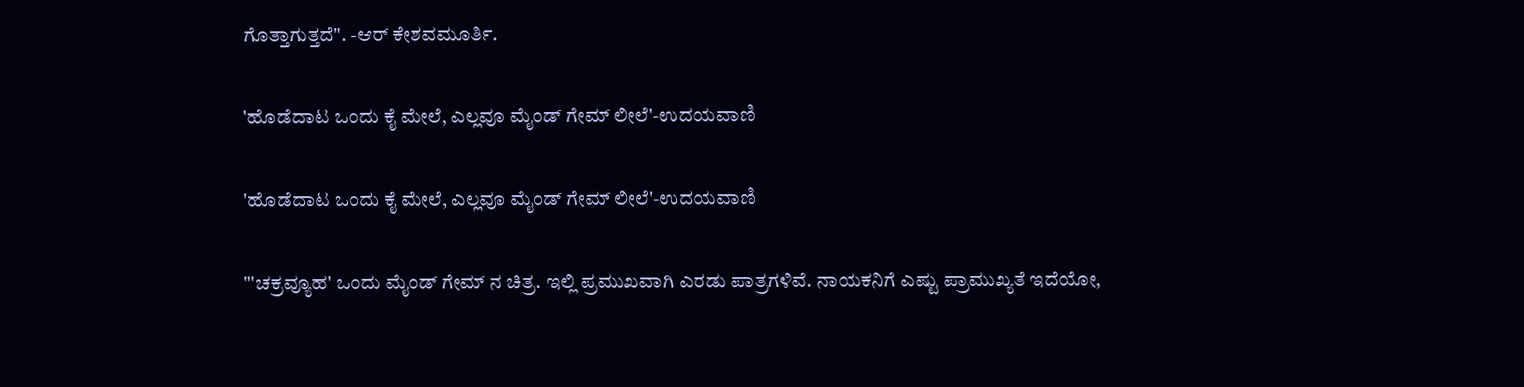ಗೊತ್ತಾಗುತ್ತದೆ". -ಆರ್ ಕೇಶವಮೂರ್ತಿ.

'ಹೊಡೆದಾಟ ಒಂದು ಕೈ ಮೇಲೆ, ಎಲ್ಲವೂ ಮೈಂಡ್ ಗೇಮ್ ಲೀಲೆ'-ಉದಯವಾಣಿ

'ಹೊಡೆದಾಟ ಒಂದು ಕೈ ಮೇಲೆ, ಎಲ್ಲವೂ ಮೈಂಡ್ ಗೇಮ್ ಲೀಲೆ'-ಉದಯವಾಣಿ

"'ಚಕ್ರವ್ಯೂಹ' ಒಂದು ಮೈಂಡ್ ಗೇಮ್ ನ ಚಿತ್ರ. ಇಲ್ಲಿ ಪ್ರಮುಖವಾಗಿ ಎರಡು ಪಾತ್ರಗಳಿವೆ. ನಾಯಕನಿಗೆ ಎಷ್ಟು ಪ್ರಾಮುಖ್ಯತೆ ಇದೆಯೋ,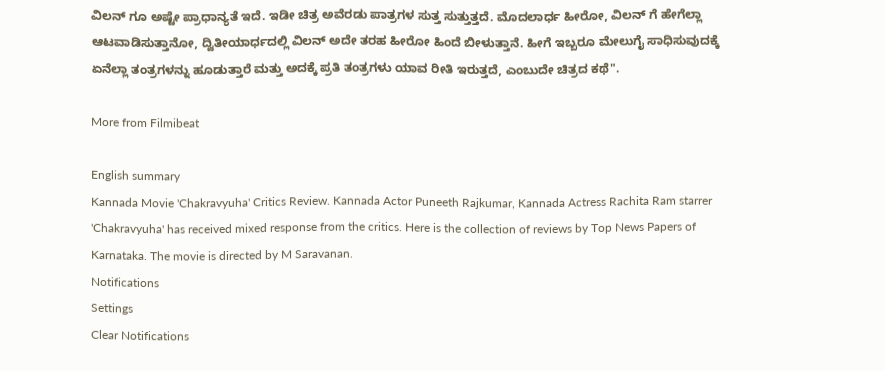ವಿಲನ್ ಗೂ ಅಷ್ಟೇ ಪ್ರಾಧಾನ್ಯತೆ ಇದೆ. ಇಡೀ ಚಿತ್ರ ಅವೆರಡು ಪಾತ್ರಗಳ ಸುತ್ತ ಸುತ್ತುತ್ತದೆ. ಮೊದಲಾರ್ಧ ಹೀರೋ, ವಿಲನ್ ಗೆ ಹೇಗೆಲ್ಲಾ ಆಟವಾಡಿಸುತ್ತಾನೋ, ದ್ವಿತೀಯಾರ್ಧದಲ್ಲಿ ವಿಲನ್ ಅದೇ ತರಹ ಹೀರೋ ಹಿಂದೆ ಬೀಳುತ್ತಾನೆ. ಹೀಗೆ ಇಬ್ಬರೂ ಮೇಲುಗೈ ಸಾಧಿಸುವುದಕ್ಕೆ ಏನೆಲ್ಲಾ ತಂತ್ರಗಳನ್ನು ಹೂಡುತ್ತಾರೆ ಮತ್ತು ಅದಕ್ಕೆ ಪ್ರತಿ ತಂತ್ರಗಳು ಯಾವ ರೀತಿ ಇರುತ್ತದೆ, ಎಂಬುದೇ ಚಿತ್ರದ ಕಥೆ".

More from Filmibeat

English summary
Kannada Movie 'Chakravyuha' Critics Review. Kannada Actor Puneeth Rajkumar, Kannada Actress Rachita Ram starrer 'Chakravyuha' has received mixed response from the critics. Here is the collection of reviews by Top News Papers of Karnataka. The movie is directed by M Saravanan.
Notifications
Settings
Clear Notifications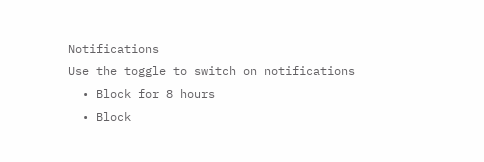Notifications
Use the toggle to switch on notifications
  • Block for 8 hours
  • Block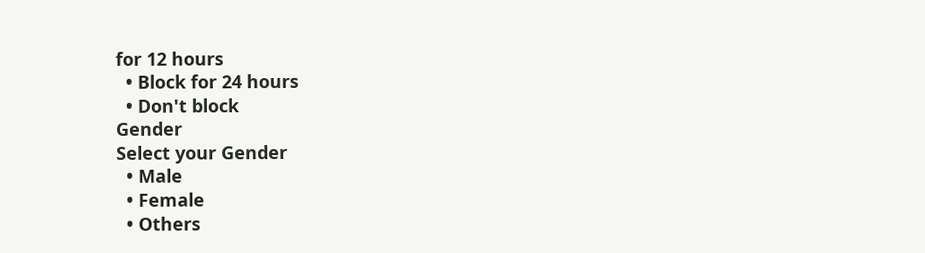for 12 hours
  • Block for 24 hours
  • Don't block
Gender
Select your Gender
  • Male
  • Female
  • Others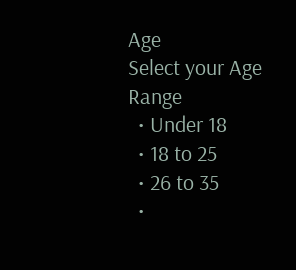Age
Select your Age Range
  • Under 18
  • 18 to 25
  • 26 to 35
  •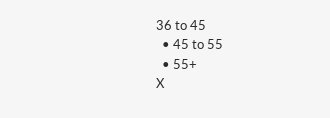36 to 45
  • 45 to 55
  • 55+
X